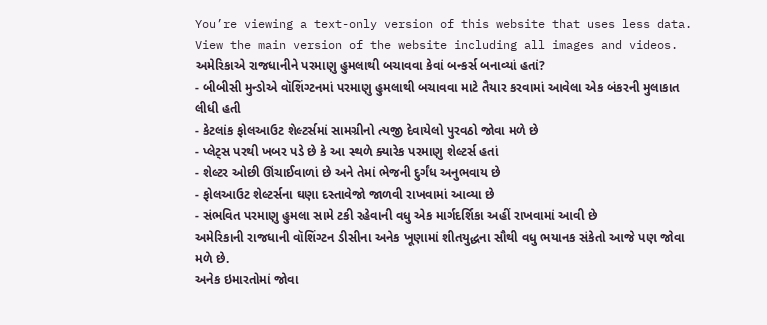You’re viewing a text-only version of this website that uses less data. View the main version of the website including all images and videos.
અમેરિકાએ રાજધાનીને પરમાણુ હુમલાથી બચાવવા કેવાં બન્કર્સ બનાવ્યાં હતાં?
- બીબીસી મુન્ડોએ વૉશિંગ્ટનમાં પરમાણુ હુમલાથી બચાવવા માટે તૈયાર કરવામાં આવેલા એક બંકરની મુલાકાત લીધી હતી
- કેટલાંક ફોલઆઉટ શેલ્ટર્સમાં સામગ્રીનો ત્યજી દેવાયેલો પુરવઠો જોવા મળે છે
- પ્લેટ્સ પરથી ખબર પડે છે કે આ સ્થળે ક્યારેક પરમાણુ શેલ્ટર્સ હતાં
- શેલ્ટર ઓછી ઊંચાઈવાળાં છે અને તેમાં ભેજની દુર્ગંધ અનુભવાય છે
- ફોલઆઉટ શેલ્ટર્સના ઘણા દસ્તાવેજો જાળવી રાખવામાં આવ્યા છે
- સંભવિત પરમાણુ હુમલા સામે ટકી રહેવાની વધુ એક માર્ગદર્શિકા અહીં રાખવામાં આવી છે
અમેરિકાની રાજધાની વૉશિંગ્ટન ડીસીના અનેક ખૂણામાં શીતયુદ્ધના સૌથી વધુ ભયાનક સંકેતો આજે પણ જોવા મળે છે.
અનેક ઇમારતોમાં જોવા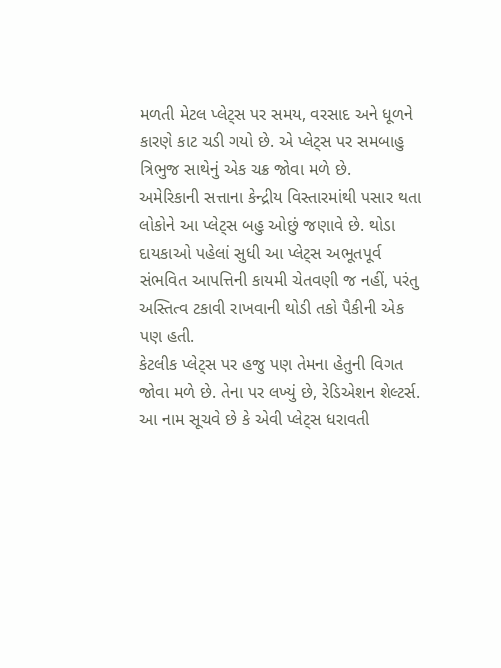મળતી મેટલ પ્લેટ્સ પર સમય, વરસાદ અને ધૂળને કારણે કાટ ચડી ગયો છે. એ પ્લેટ્સ પર સમબાહુ ત્રિભુજ સાથેનું એક ચક્ર જોવા મળે છે.
અમેરિકાની સત્તાના કેન્દ્રીય વિસ્તારમાંથી પસાર થતા લોકોને આ પ્લેટ્સ બહુ ઓછું જણાવે છે. થોડા દાયકાઓ પહેલાં સુધી આ પ્લેટ્સ અભૂતપૂર્વ સંભવિત આપત્તિની કાયમી ચેતવણી જ નહીં, પરંતુ અસ્તિત્વ ટકાવી રાખવાની થોડી તકો પૈકીની એક પણ હતી.
કેટલીક પ્લેટ્સ પર હજુ પણ તેમના હેતુની વિગત જોવા મળે છે. તેના પર લખ્યું છે, રેડિએશન શેલ્ટર્સ.
આ નામ સૂચવે છે કે એવી પ્લેટ્સ ધરાવતી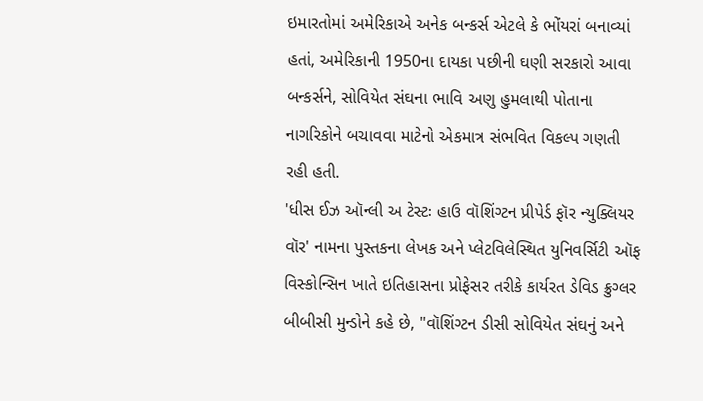ઇમારતોમાં અમેરિકાએ અનેક બન્કર્સ એટલે કે ભોંયરાં બનાવ્યાં હતાં, અમેરિકાની 1950ના દાયકા પછીની ઘણી સરકારો આવા બન્કર્સને, સોવિયેત સંઘના ભાવિ અણુ હુમલાથી પોતાના નાગરિકોને બચાવવા માટેનો એકમાત્ર સંભવિત વિકલ્પ ગણતી રહી હતી.
'ધીસ ઈઝ ઑન્લી અ ટેસ્ટઃ હાઉ વૉશિંગ્ટન પ્રીપેર્ડ ફૉર ન્યુક્લિયર વૉર' નામના પુસ્તકના લેખક અને પ્લેટવિલેસ્થિત યુનિવર્સિટી ઑફ વિસ્કોન્સિન ખાતે ઇતિહાસના પ્રોફેસર તરીકે કાર્યરત ડેવિડ ક્રુગ્લર બીબીસી મુન્ડોને કહે છે, "વૉશિંગ્ટન ડીસી સોવિયેત સંઘનું અને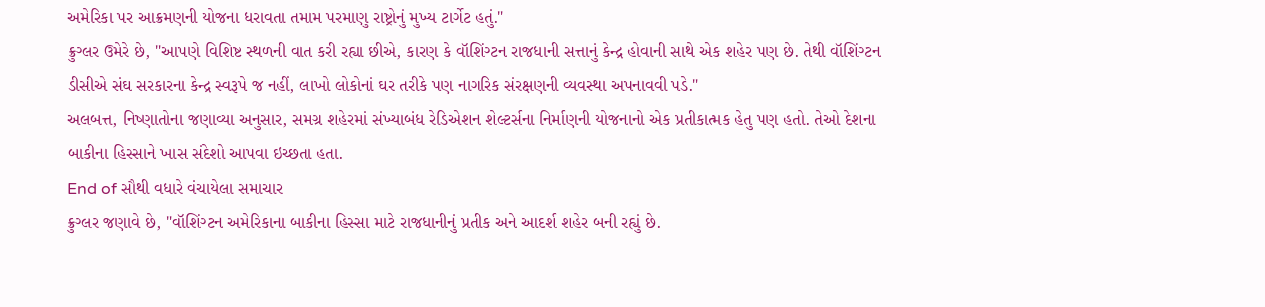અમેરિકા પર આક્રમણની યોજના ધરાવતા તમામ પરમાણુ રાષ્ટ્રોનું મુખ્ય ટાર્ગેટ હતું."
ક્રુગ્લર ઉમેરે છે, "આપણે વિશિષ્ટ સ્થળની વાત કરી રહ્યા છીએ, કારણ કે વૉશિંગ્ટન રાજધાની સત્તાનું કેન્દ્ર હોવાની સાથે એક શહેર પણ છે. તેથી વૉશિંગ્ટન ડીસીએ સંઘ સરકારના કેન્દ્ર સ્વરૂપે જ નહીં, લાખો લોકોનાં ઘર તરીકે પણ નાગરિક સંરક્ષણની વ્યવસ્થા અપનાવવી પડે."
અલબત્ત, નિષ્ણાતોના જણાવ્યા અનુસાર, સમગ્ર શહેરમાં સંખ્યાબંધ રેડિએશન શેલ્ટર્સના નિર્માણની યોજનાનો એક પ્રતીકાત્મક હેતુ પણ હતો. તેઓ દેશના બાકીના હિસ્સાને ખાસ સંદેશો આપવા ઇચ્છતા હતા.
End of સૌથી વધારે વંચાયેલા સમાચાર
ક્રુગ્લર જણાવે છે, "વૉશિંગ્ટન અમેરિકાના બાકીના હિસ્સા માટે રાજધાનીનું પ્રતીક અને આદર્શ શહેર બની રહ્યું છે.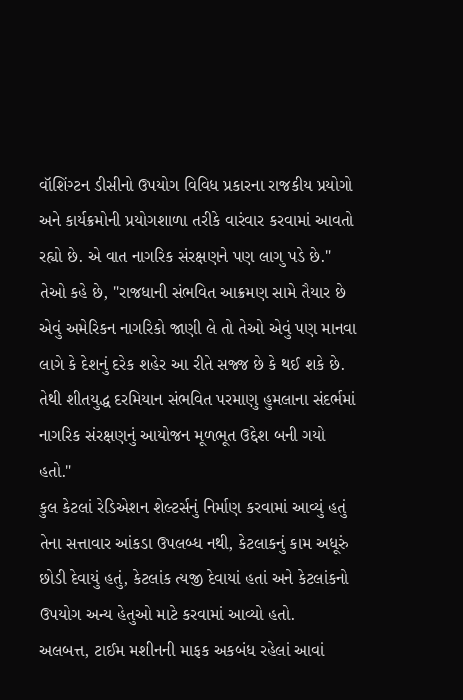વૉશિંગ્ટન ડીસીનો ઉપયોગ વિવિધ પ્રકારના રાજકીય પ્રયોગો અને કાર્યક્રમોની પ્રયોગશાળા તરીકે વારંવાર કરવામાં આવતો રહ્યો છે. એ વાત નાગરિક સંરક્ષણને પણ લાગુ પડે છે."
તેઓ કહે છે, "રાજધાની સંભવિત આક્રમણ સામે તૈયાર છે એવું અમેરિકન નાગરિકો જાણી લે તો તેઓ એવું પણ માનવા લાગે કે દેશનું દરેક શહેર આ રીતે સજ્જ છે કે થઈ શકે છે. તેથી શીતયુદ્ધ દરમિયાન સંભવિત પરમાણુ હુમલાના સંદર્ભમાં નાગરિક સંરક્ષણનું આયોજન મૂળભૂત ઉદ્દેશ બની ગયો હતો."
કુલ કેટલાં રેડિએશન શેલ્ટર્સનું નિર્માણ કરવામાં આવ્યું હતું તેના સત્તાવાર આંકડા ઉપલબ્ધ નથી, કેટલાકનું કામ અધૂરું છોડી દેવાયું હતું, કેટલાંક ત્યજી દેવાયાં હતાં અને કેટલાંકનો ઉપયોગ અન્ય હેતુઓ માટે કરવામાં આવ્યો હતો.
અલબત્ત, ટાઈમ મશીનની માફક અકબંધ રહેલાં આવાં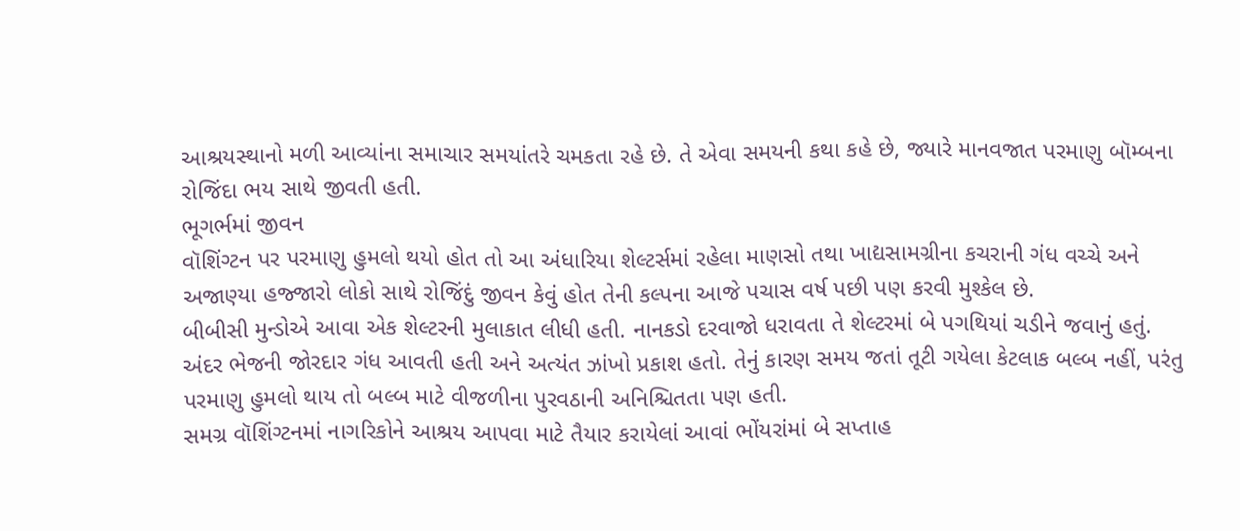આશ્રયસ્થાનો મળી આવ્યાંના સમાચાર સમયાંતરે ચમકતા રહે છે. તે એવા સમયની કથા કહે છે, જ્યારે માનવજાત પરમાણુ બૉમ્બના રોજિંદા ભય સાથે જીવતી હતી.
ભૂગર્ભમાં જીવન
વૉશિંગ્ટન પર પરમાણુ હુમલો થયો હોત તો આ અંધારિયા શેલ્ટર્સમાં રહેલા માણસો તથા ખાદ્યસામગ્રીના કચરાની ગંધ વચ્ચે અને અજાણ્યા હજ્જારો લોકો સાથે રોજિંદું જીવન કેવું હોત તેની કલ્પના આજે પચાસ વર્ષ પછી પણ કરવી મુશ્કેલ છે.
બીબીસી મુન્ડોએ આવા એક શેલ્ટરની મુલાકાત લીધી હતી. નાનકડો દરવાજો ધરાવતા તે શેલ્ટરમાં બે પગથિયાં ચડીને જવાનું હતું.
અંદર ભેજની જોરદાર ગંધ આવતી હતી અને અત્યંત ઝાંખો પ્રકાશ હતો. તેનું કારણ સમય જતાં તૂટી ગયેલા કેટલાક બલ્બ નહીં, પરંતુ પરમાણુ હુમલો થાય તો બલ્બ માટે વીજળીના પુરવઠાની અનિશ્ચિતતા પણ હતી.
સમગ્ર વૉશિંગ્ટનમાં નાગરિકોને આશ્રય આપવા માટે તૈયાર કરાયેલાં આવાં ભોંયરાંમાં બે સપ્તાહ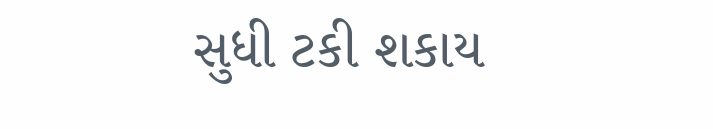સુધી ટકી શકાય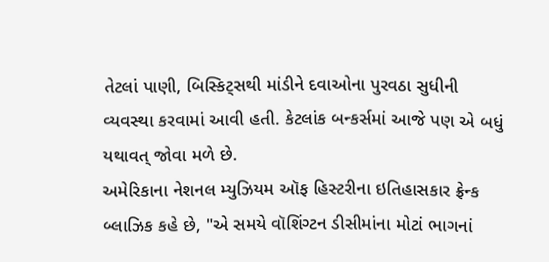તેટલાં પાણી, બિસ્કિટ્સથી માંડીને દવાઓના પુરવઠા સુધીની વ્યવસ્થા કરવામાં આવી હતી. કેટલાંક બન્કર્સમાં આજે પણ એ બધું યથાવત્ જોવા મળે છે.
અમેરિકાના નેશનલ મ્યુઝિયમ ઑફ હિસ્ટરીના ઇતિહાસકાર ફ્રેન્ક બ્લાઝિક કહે છે, "એ સમયે વૉશિંગ્ટન ડીસીમાંના મોટાં ભાગનાં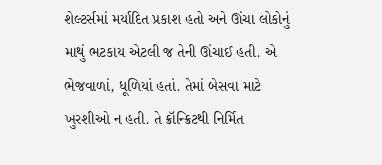શેલ્ટર્સમાં મર્યાદિત પ્રકાશ હતો અને ઊંચા લોકોનું માથું ભટકાય એટલી જ તેની ઊંચાઈ હતી. એ ભેજવાળાં, ધૂળિયાં હતાં. તેમાં બેસવા માટે ખુરશીઓ ન હતી. તે ક્રૉન્ક્રિટથી નિર્મિત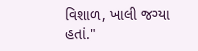વિશાળ, ખાલી જગ્યા હતાં."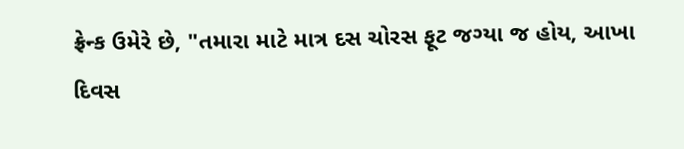ફ્રેન્ક ઉમેરે છે, "તમારા માટે માત્ર દસ ચોરસ ફૂટ જગ્યા જ હોય, આખા દિવસ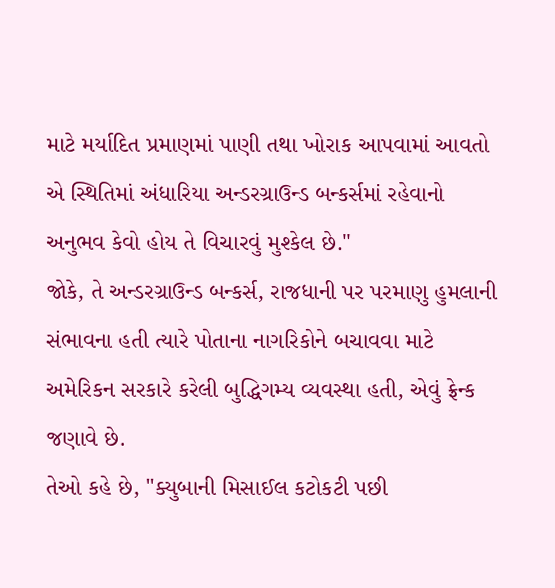માટે મર્યાદિત પ્રમાણમાં પાણી તથા ખોરાક આપવામાં આવતો એ સ્થિતિમાં અંધારિયા અન્ડરગ્રાઉન્ડ બન્કર્સમાં રહેવાનો અનુભવ કેવો હોય તે વિચારવું મુશ્કેલ છે."
જોકે, તે અન્ડરગ્રાઉન્ડ બન્કર્સ, રાજધાની પર પરમાણુ હુમલાની સંભાવના હતી ત્યારે પોતાના નાગરિકોને બચાવવા માટે અમેરિકન સરકારે કરેલી બુદ્ધિગમ્ય વ્યવસ્થા હતી, એવું ફ્રેન્ક જણાવે છે.
તેઓ કહે છે, "ક્યુબાની મિસાઈલ કટોકટી પછી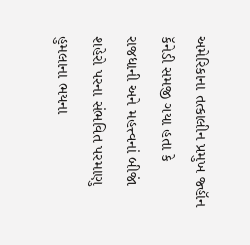અમેરિકાના તત્કાલીન પ્રમુખ જ્હૉન કૅનેડી સમજી ગયા હતા કે રાજધાની અને મહત્ત્વનાં બીજાં શહેરો પરના સંભવિત પરમાણુ હુમલાના ભયના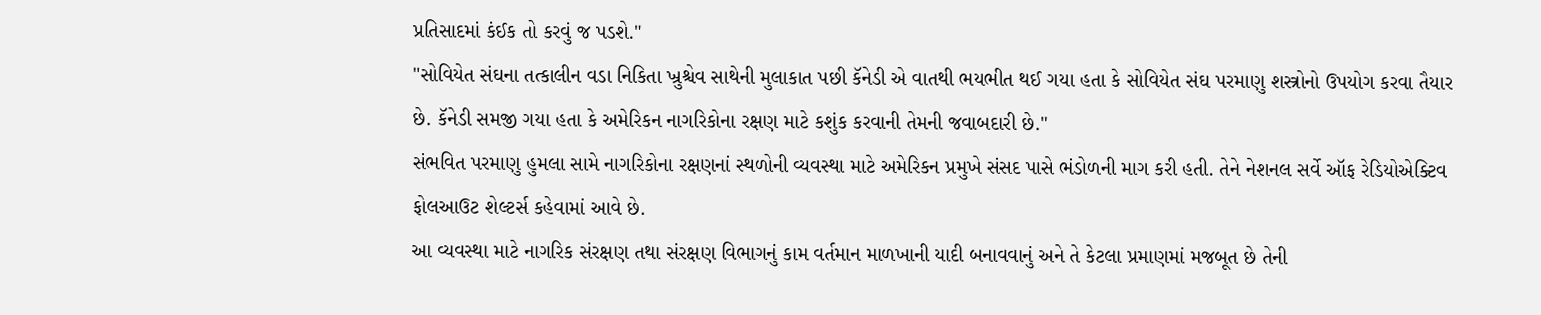પ્રતિસાદમાં કંઈક તો કરવું જ પડશે."
"સોવિયેત સંઘના તત્કાલીન વડા નિકિતા ખ્રુશ્ચેવ સાથેની મુલાકાત પછી કૅનેડી એ વાતથી ભયભીત થઈ ગયા હતા કે સોવિયેત સંઘ પરમાણુ શસ્ત્રોનો ઉપયોગ કરવા તૈયાર છે. કૅનેડી સમજી ગયા હતા કે અમેરિકન નાગરિકોના રક્ષણ માટે કશુંક કરવાની તેમની જવાબદારી છે."
સંભવિત પરમાણુ હુમલા સામે નાગરિકોના રક્ષણનાં સ્થળોની વ્યવસ્થા માટે અમેરિકન પ્રમુખે સંસદ પાસે ભંડોળની માગ કરી હતી. તેને નેશનલ સર્વે ઑફ રેડિયોએક્ટિવ ફોલઆઉટ શેલ્ટર્સ કહેવામાં આવે છે.
આ વ્યવસ્થા માટે નાગરિક સંરક્ષણ તથા સંરક્ષણ વિભાગનું કામ વર્તમાન માળખાની યાદી બનાવવાનું અને તે કેટલા પ્રમાણમાં મજબૂત છે તેની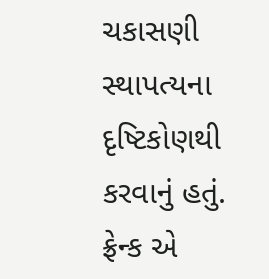ચકાસણી સ્થાપત્યના દૃષ્ટિકોણથી કરવાનું હતું.
ફ્રેન્ક એ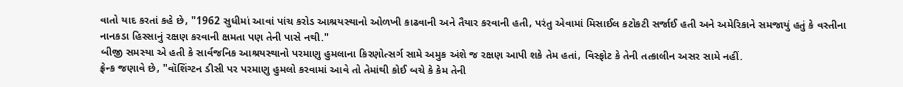વાતો યાદ કરતાં કહે છે, "1962 સુધીમાં આવાં પાંચ કરોડ આશ્રયસ્થાનો ઓળખી કાઢવાની અને તૈયાર કરવાની હતી, પરંતુ એવામાં મિસાઈલ કટોકટી સર્જાઈ હતી અને અમેરિકાને સમજાયું હતું કે વસ્તીના નાનકડા હિસ્સાનું રક્ષણ કરવાની ક્ષમતા પણ તેની પાસે નથી."
બીજી સમસ્યા એ હતી કે સાર્વજનિક આશ્રયસ્થાનો પરમાણુ હુમલાના કિરણોત્સર્ગ સામે અમુક અંશે જ રક્ષણ આપી શકે તેમ હતાં, વિસ્ફોટ કે તેની તત્કાલીન અસર સામે નહીં.
ફ્રેન્ક જણાવે છે, "વૉશિંગ્ટન ડીસી પર પરમાણુ હુમલો કરવામાં આવે તો તેમાંથી કોઈ બચે કે કેમ તેની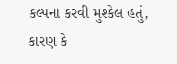કલ્પના કરવી મુશ્કેલ હતું, કારણ કે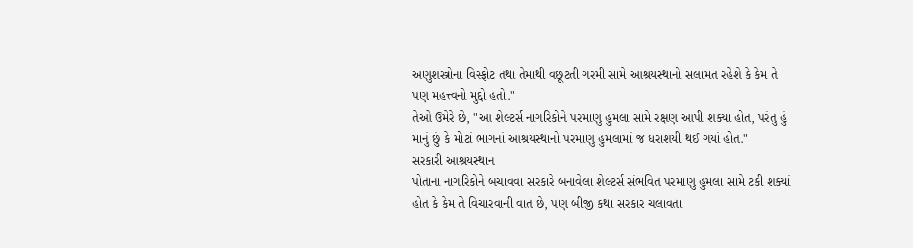અણુશસ્ત્રોના વિસ્ફોટ તથા તેમાથી વછૂટતી ગરમી સામે આશ્રયસ્થાનો સલામત રહેશે કે કેમ તે પણ મહત્ત્વનો મુદ્દો હતો."
તેઓ ઉમેરે છે, "આ શેલ્ટર્સ નાગરિકોને પરમાણુ હુમલા સામે રક્ષણ આપી શક્યા હોત, પરંતુ હું માનું છું કે મોટાં ભાગનાં આશ્રયસ્થાનો પરમાણુ હુમલામાં જ ધરાશયી થઈ ગયાં હોત."
સરકારી આશ્રયસ્થાન
પોતાના નાગરિકોને બચાવવા સરકારે બનાવેલા શેલ્ટર્સ સંભવિત પરમાણુ હુમલા સામે ટકી શક્યાં હોત કે કેમ તે વિચારવાની વાત છે, પણ બીજી કથા સરકાર ચલાવતા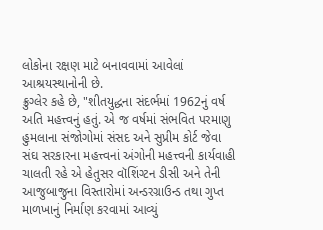લોકોના રક્ષણ માટે બનાવવામાં આવેલાં આશ્રયસ્થાનોની છે.
ક્રુગ્લેર કહે છે, "શીતયુદ્ધના સંદર્ભમાં 1962નું વર્ષ અતિ મહત્ત્વનું હતું. એ જ વર્ષમાં સંભવિત પરમાણુ હુમલાના સંજોગોમાં સંસદ અને સુપ્રીમ કોર્ટ જેવા સંઘ સરકારના મહત્ત્વનાં અંગોની મહત્ત્વની કાર્યવાહી ચાલતી રહે એ હેતુસર વૉશિંગ્ટન ડીસી અને તેની આજુબાજુના વિસ્તારોમાં અન્ડરગ્રાઉન્ડ તથા ગુપ્ત માળખાનું નિર્માણ કરવામાં આવ્યું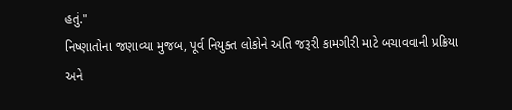હતું."
નિષ્ણાતોના જણાવ્યા મુજબ, પૂર્વ નિયુક્ત લોકોને અતિ જરૂરી કામગીરી માટે બચાવવાની પ્રક્રિયા અને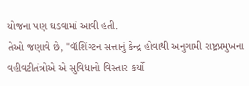યોજના પણ ઘડવામાં આવી હતી.
તેઓ જણાવે છે, "વૉશિંગ્ટન સત્તાનું કેન્દ્ર હોવાથી અનુગામી રાષ્ટ્રપ્રમુખના વહીવટીતંત્રોએ એ સુવિધાનો વિસ્તાર કર્યો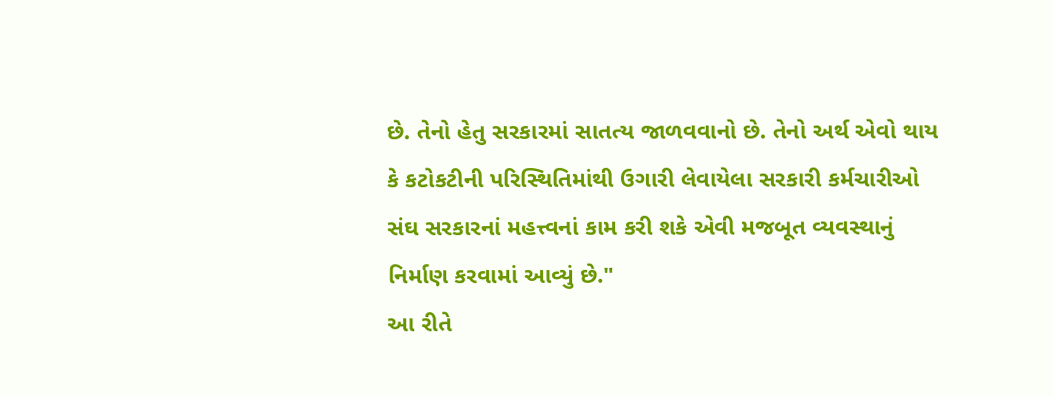છે. તેનો હેતુ સરકારમાં સાતત્ય જાળવવાનો છે. તેનો અર્થ એવો થાય કે કટોકટીની પરિસ્થિતિમાંથી ઉગારી લેવાયેલા સરકારી કર્મચારીઓ સંઘ સરકારનાં મહત્ત્વનાં કામ કરી શકે એવી મજબૂત વ્યવસ્થાનું નિર્માણ કરવામાં આવ્યું છે."
આ રીતે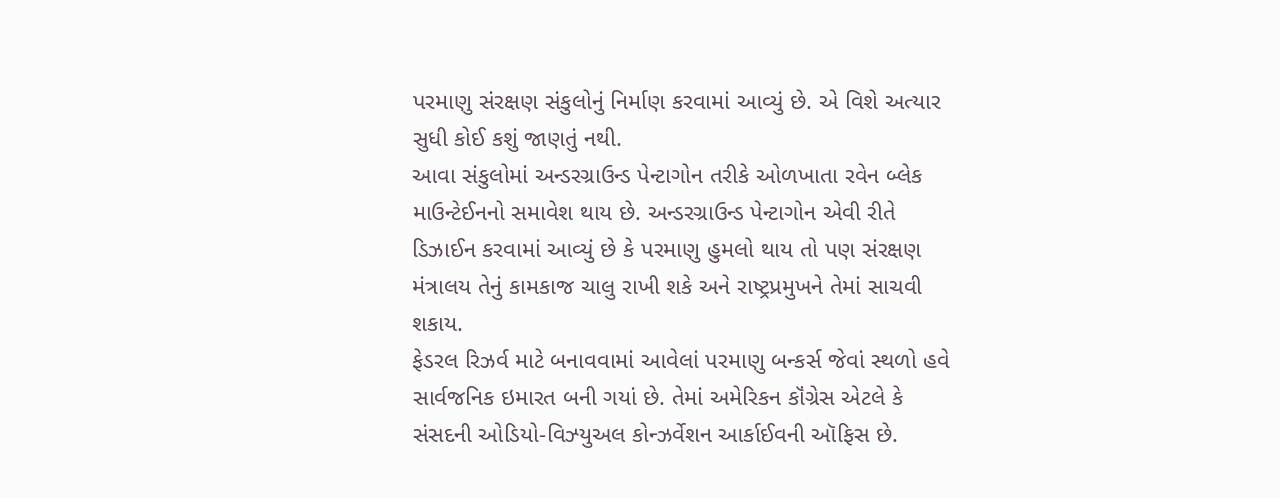પરમાણુ સંરક્ષણ સંકુલોનું નિર્માણ કરવામાં આવ્યું છે. એ વિશે અત્યાર સુધી કોઈ કશું જાણતું નથી.
આવા સંકુલોમાં અન્ડરગ્રાઉન્ડ પેન્ટાગોન તરીકે ઓળખાતા રવેન બ્લેક માઉન્ટેઈનનો સમાવેશ થાય છે. અન્ડરગ્રાઉન્ડ પેન્ટાગોન એવી રીતે ડિઝાઈન કરવામાં આવ્યું છે કે પરમાણુ હુમલો થાય તો પણ સંરક્ષણ મંત્રાલય તેનું કામકાજ ચાલુ રાખી શકે અને રાષ્ટ્રપ્રમુખને તેમાં સાચવી શકાય.
ફેડરલ રિઝર્વ માટે બનાવવામાં આવેલાં પરમાણુ બન્કર્સ જેવાં સ્થળો હવે સાર્વજનિક ઇમારત બની ગયાં છે. તેમાં અમેરિકન કૉંગ્રેસ એટલે કે સંસદની ઓડિયો-વિઝ્યુઅલ કોન્ઝર્વેશન આર્કાઈવની ઑફિસ છે.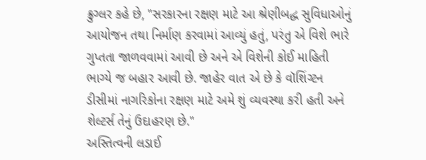ક્રુગ્લર કહે છે, "સરકારના રક્ષણ માટે આ શ્રેણીબદ્ધ સુવિધાઓનું આયોજન તથા નિર્માણ કરવામાં આવ્યું હતું, પરંતુ એ વિશે ભારે ગુપ્તતા જાળવવામાં આવી છે અને એ વિશેની કોઈ માહિતી ભાગ્યે જ બહાર આવી છે. જાહેર વાત એ છે કે વૉશિંગ્ટન ડીસીમાં નાગરિકોના રક્ષણ માટે અમે શું વ્યવસ્થા કરી હતી અને શેલ્ટર્સ તેનું ઉદાહરણ છે."
અસ્તિત્વની લડાઈ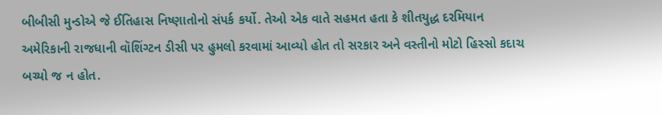બીબીસી મુન્ડોએ જે ઈતિહાસ નિષ્ણાતોનો સંપર્ક કર્યો. તેઓ એક વાતે સહમત હતા કે શીતયુદ્ધ દરમિયાન અમેરિકાની રાજધાની વૉશિંગ્ટન ડીસી પર હુમલો કરવામાં આવ્યો હોત તો સરકાર અને વસ્તીનો મોટો હિસ્સો કદાચ બચ્યો જ ન હોત.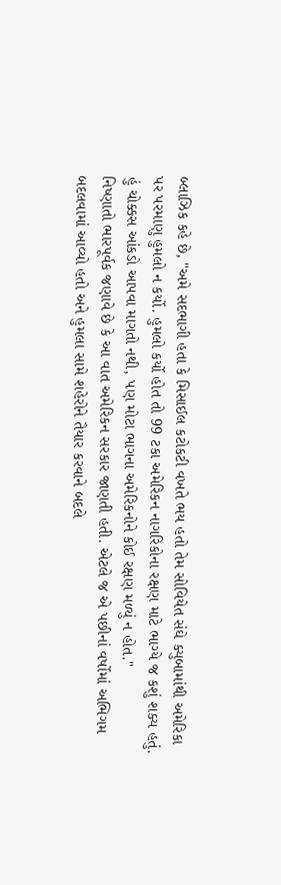બ્લાઝિક કહે છે, "અમે સદભાગી હતા કે મિસાઈલ કટોકટી વખતે ભય હતો તેમ સોવિયેત સંઘે ક્યુબામાંથી અમેરિકા પર પરમાણુ હુમલો ન કર્યો. હુમલો કર્યો હોત તો 99 ટકા અમેરિકન નાગરિકોના રક્ષણ માટે ભાગ્યે જ કશું શક્ય હતું. હું ચોક્કસ આંકડો આપવા માગતો નથી, પણ મોટા ભાગના અમેરિકનોને કોઈ રક્ષણ મળ્યું ન હોત."
નિષ્ણાતો ભારપૂર્વક જણાવે છે કે આ વાત અમેરિકન સરકાર જાણતી હતી. એટલે જ એ પછીનાં વર્ષોમાં અભિગમ બદલવામાં આવ્યો હતો અને હુમલા સામે શહેરોને તૈયાર કરવાને બદલે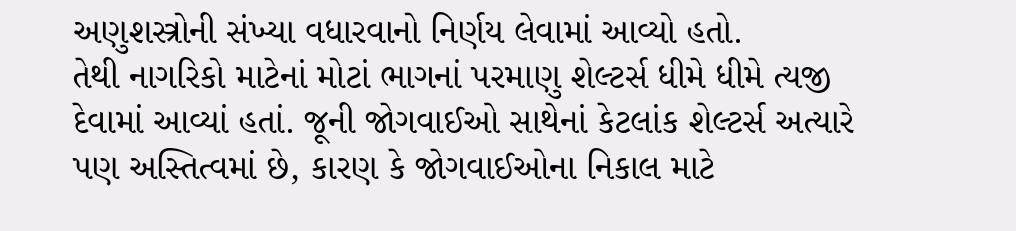અણુશસ્ત્રોની સંખ્યા વધારવાનો નિર્ણય લેવામાં આવ્યો હતો.
તેથી નાગરિકો માટેનાં મોટાં ભાગનાં પરમાણુ શેલ્ટર્સ ધીમે ધીમે ત્યજી દેવામાં આવ્યાં હતાં. જૂની જોગવાઈઓ સાથેનાં કેટલાંક શેલ્ટર્સ અત્યારે પણ અસ્તિત્વમાં છે, કારણ કે જોગવાઈઓના નિકાલ માટે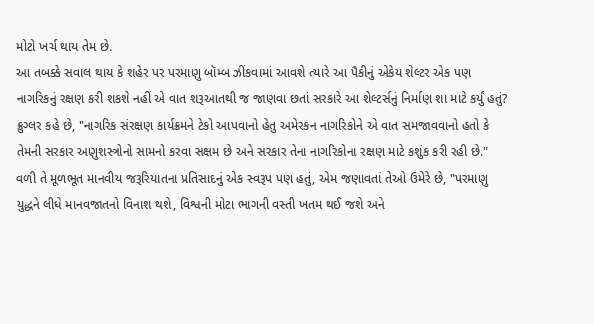મોટો ખર્ચ થાય તેમ છે.
આ તબક્કે સવાલ થાય કે શહેર પર પરમાણુ બૉમ્બ ઝીંકવામાં આવશે ત્યારે આ પૈકીનું એકેય શેલ્ટર એક પણ નાગરિકનું રક્ષણ કરી શકશે નહીં એ વાત શરૂઆતથી જ જાણવા છતાં સરકારે આ શેલ્ટર્સનું નિર્માણ શા માટે કર્યું હતું?
ક્રુગ્લર કહે છે, "નાગરિક સંરક્ષણ કાર્યક્રમને ટેકો આપવાનો હેતુ અમેરકન નાગરિકોને એ વાત સમજાવવાનો હતો કે તેમની સરકાર અણુશસ્ત્રોનો સામનો કરવા સક્ષમ છે અને સરકાર તેના નાગરિકોના રક્ષણ માટે કશુંક કરી રહી છે."
વળી તે મૂળભૂત માનવીય જરૂરિયાતના પ્રતિસાદનું એક સ્વરૂપ પણ હતું, એમ જણાવતાં તેઓ ઉમેરે છે, "પરમાણુ યુદ્ધને લીધે માનવજાતનો વિનાશ થશે, વિશ્વની મોટા ભાગની વસ્તી ખતમ થઈ જશે અને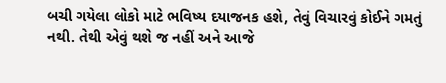બચી ગયેલા લોકો માટે ભવિષ્ય દયાજનક હશે, તેવું વિચારવું કોઈને ગમતું નથી. તેથી એવું થશે જ નહીં અને આજે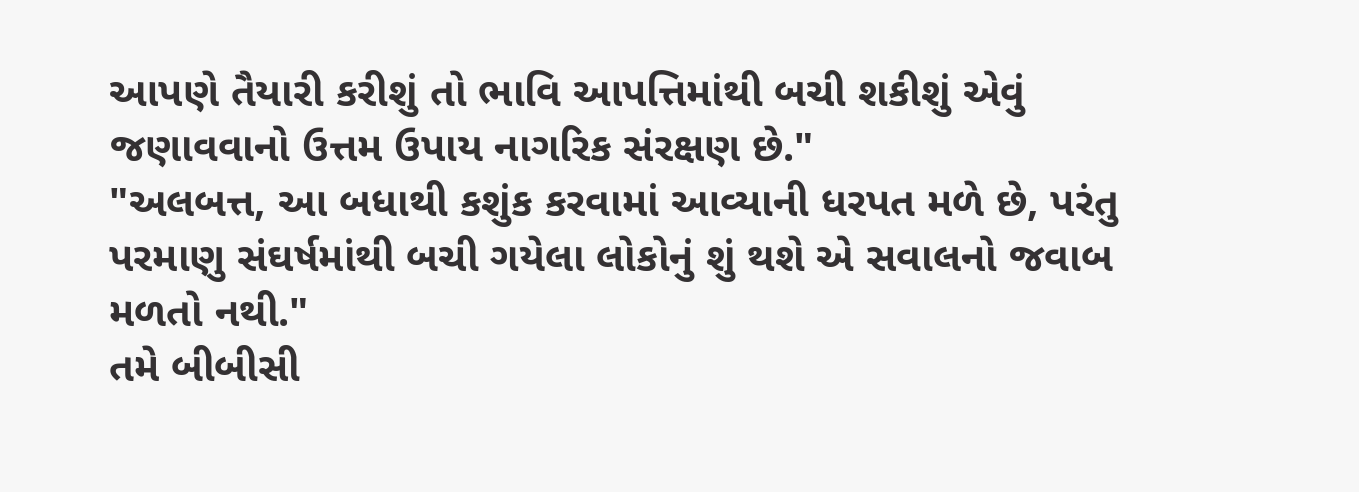આપણે તૈયારી કરીશું તો ભાવિ આપત્તિમાંથી બચી શકીશું એવું જણાવવાનો ઉત્તમ ઉપાય નાગરિક સંરક્ષણ છે."
"અલબત્ત, આ બધાથી કશુંક કરવામાં આવ્યાની ધરપત મળે છે, પરંતુ પરમાણુ સંઘર્ષમાંથી બચી ગયેલા લોકોનું શું થશે એ સવાલનો જવાબ મળતો નથી."
તમે બીબીસી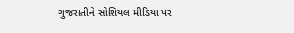ગુજરાતીને સોશિયલ મીડિયા પર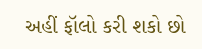અહીં ફૉલો કરી શકો છો